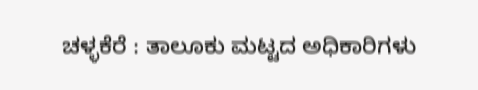ಚಳ್ಳಕೆರೆ : ತಾಲೂಕು ಮಟ್ಟದ ಅಧಿಕಾರಿಗಳು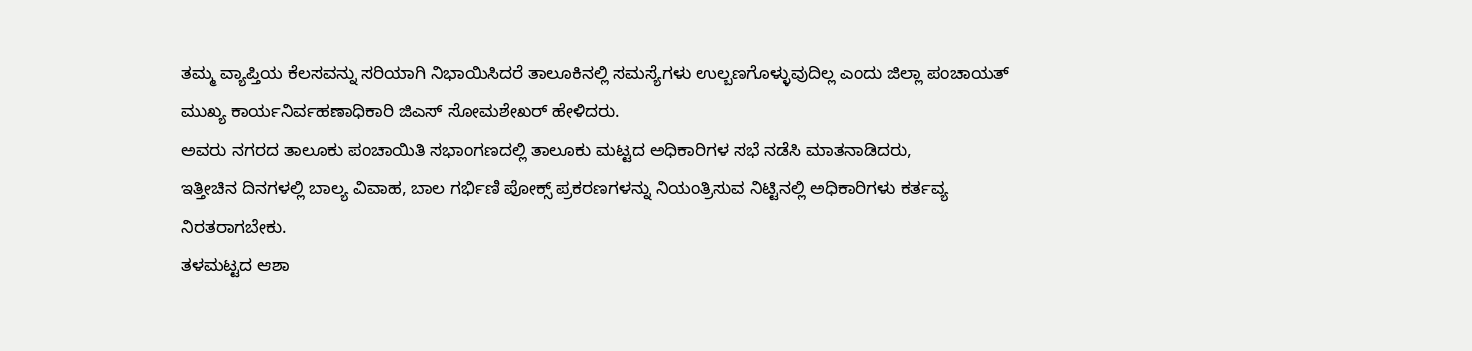ತಮ್ಮ ವ್ಯಾಪ್ತಿಯ ಕೆಲಸವನ್ನು ಸರಿಯಾಗಿ ನಿಭಾಯಿಸಿದರೆ ತಾಲೂಕಿನಲ್ಲಿ ಸಮಸ್ಯೆಗಳು ಉಲ್ಬಣಗೊಳ್ಳುವುದಿಲ್ಲ ಎಂದು ಜಿಲ್ಲಾ ಪಂಚಾಯತ್ ಮುಖ್ಯ ಕಾರ್ಯನಿರ್ವಹಣಾಧಿಕಾರಿ ಜಿಎಸ್ ಸೋಮಶೇಖರ್ ಹೇಳಿದರು.
ಅವರು ನಗರದ ತಾಲೂಕು ಪಂಚಾಯಿತಿ ಸಭಾಂಗಣದಲ್ಲಿ ತಾಲೂಕು ಮಟ್ಟದ ಅಧಿಕಾರಿಗಳ ಸಭೆ ನಡೆಸಿ ಮಾತನಾಡಿದರು,
ಇತ್ತೀಚಿನ ದಿನಗಳಲ್ಲಿ ಬಾಲ್ಯ ವಿವಾಹ, ಬಾಲ ಗರ್ಭಿಣಿ ಪೋಕ್ಸ್ ಪ್ರಕರಣಗಳನ್ನು ನಿಯಂತ್ರಿಸುವ ನಿಟ್ಟಿನಲ್ಲಿ ಅಧಿಕಾರಿಗಳು ಕರ್ತವ್ಯ ನಿರತರಾಗಬೇಕು.
ತಳಮಟ್ಟದ ಆಶಾ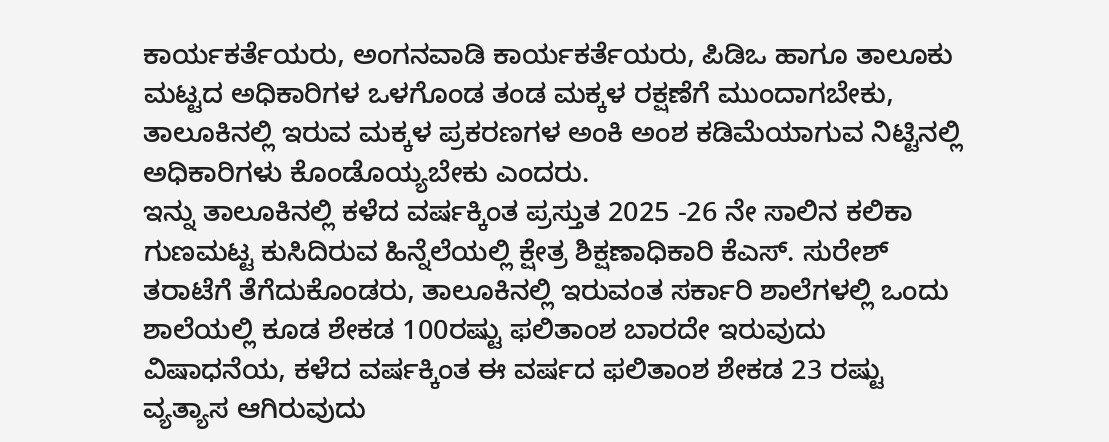ಕಾರ್ಯಕರ್ತೆಯರು, ಅಂಗನವಾಡಿ ಕಾರ್ಯಕರ್ತೆಯರು, ಪಿಡಿಒ ಹಾಗೂ ತಾಲೂಕು ಮಟ್ಟದ ಅಧಿಕಾರಿಗಳ ಒಳಗೊಂಡ ತಂಡ ಮಕ್ಕಳ ರಕ್ಷಣೆಗೆ ಮುಂದಾಗಬೇಕು, ತಾಲೂಕಿನಲ್ಲಿ ಇರುವ ಮಕ್ಕಳ ಪ್ರಕರಣಗಳ ಅಂಕಿ ಅಂಶ ಕಡಿಮೆಯಾಗುವ ನಿಟ್ಟಿನಲ್ಲಿ ಅಧಿಕಾರಿಗಳು ಕೊಂಡೊಯ್ಯಬೇಕು ಎಂದರು.
ಇನ್ನು ತಾಲೂಕಿನಲ್ಲಿ ಕಳೆದ ವರ್ಷಕ್ಕಿಂತ ಪ್ರಸ್ತುತ 2025 -26 ನೇ ಸಾಲಿನ ಕಲಿಕಾ ಗುಣಮಟ್ಟ ಕುಸಿದಿರುವ ಹಿನ್ನೆಲೆಯಲ್ಲಿ ಕ್ಷೇತ್ರ ಶಿಕ್ಷಣಾಧಿಕಾರಿ ಕೆಎಸ್. ಸುರೇಶ್ ತರಾಟೆಗೆ ತೆಗೆದುಕೊಂಡರು, ತಾಲೂಕಿನಲ್ಲಿ ಇರುವಂತ ಸರ್ಕಾರಿ ಶಾಲೆಗಳಲ್ಲಿ ಒಂದು ಶಾಲೆಯಲ್ಲಿ ಕೂಡ ಶೇಕಡ 100ರಷ್ಟು ಫಲಿತಾಂಶ ಬಾರದೇ ಇರುವುದು ವಿಷಾಧನೆಯ, ಕಳೆದ ವರ್ಷಕ್ಕಿಂತ ಈ ವರ್ಷದ ಫಲಿತಾಂಶ ಶೇಕಡ 23 ರಷ್ಟು ವ್ಯತ್ಯಾಸ ಆಗಿರುವುದು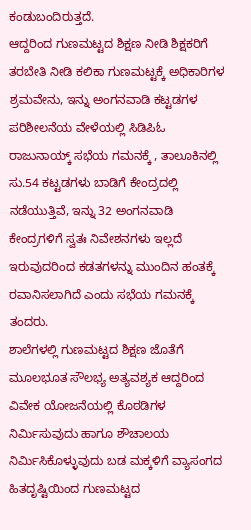ಕಂಡುಬಂದಿರುತ್ತದೆ.
ಆದ್ದರಿಂದ ಗುಣಮಟ್ಟದ ಶಿಕ್ಷಣ ನೀಡಿ ಶಿಕ್ಷಕರಿಗೆ ತರಬೇತಿ ನೀಡಿ ಕಲಿಕಾ ಗುಣಮಟ್ಟಕ್ಕೆ ಅಧಿಕಾರಿಗಳ ಶ್ರಮವೇನು, ಇನ್ನು ಅಂಗನವಾಡಿ ಕಟ್ಟಡಗಳ ಪರಿಶೀಲನೆಯ ವೇಳೆಯಲ್ಲಿ ಸಿಡಿಪಿಓ ರಾಜುನಾಯ್ಕ್ ಸಭೆಯ ಗಮನಕ್ಕೆ , ತಾಲೂಕಿನಲ್ಲಿ ಸು.54 ಕಟ್ಟಡಗಳು ಬಾಡಿಗೆ ಕೇಂದ್ರದಲ್ಲಿ ನಡೆಯುತ್ತಿವೆ, ಇನ್ನು 32 ಅಂಗನವಾಡಿ ಕೇಂದ್ರಗಳಿಗೆ ಸ್ವತಃ ನಿವೇಶನಗಳು ಇಲ್ಲದೆ ಇರುವುದರಿಂದ ಕಡತಗಳನ್ನು ಮುಂದಿನ ಹಂತಕ್ಕೆ ರವಾನಿಸಲಾಗಿದೆ ಎಂದು ಸಭೆಯ ಗಮನಕ್ಕೆ ತಂದರು.
ಶಾಲೆಗಳಲ್ಲಿ ಗುಣಮಟ್ಟದ ಶಿಕ್ಷಣ ಜೊತೆಗೆ ಮೂಲಭೂತ ಸೌಲಭ್ಯ ಅತ್ಯವಶ್ಯಕ ಆದ್ದರಿಂದ ವಿವೇಕ ಯೋಜನೆಯಲ್ಲಿ ಕೊಠಡಿಗಳ ನಿರ್ಮಿಸುವುದು ಹಾಗೂ ಶೌಚಾಲಯ ನಿರ್ಮಿಸಿಕೊಳ್ಳುವುದು ಬಡ ಮಕ್ಕಳಿಗೆ ವ್ಯಾಸಂಗದ ಹಿತದೃಷ್ಟಿಯಿಂದ ಗುಣಮಟ್ಟದ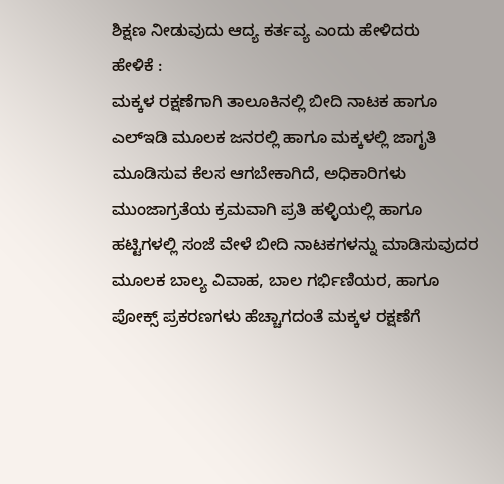ಶಿಕ್ಷಣ ನೀಡುವುದು ಆದ್ಯ ಕರ್ತವ್ಯ ಎಂದು ಹೇಳಿದರು
ಹೇಳಿಕೆ :
ಮಕ್ಕಳ ರಕ್ಷಣೆಗಾಗಿ ತಾಲೂಕಿನಲ್ಲಿ ಬೀದಿ ನಾಟಕ ಹಾಗೂ ಎಲ್ಇಡಿ ಮೂಲಕ ಜನರಲ್ಲಿ ಹಾಗೂ ಮಕ್ಕಳಲ್ಲಿ ಜಾಗೃತಿ ಮೂಡಿಸುವ ಕೆಲಸ ಆಗಬೇಕಾಗಿದೆ, ಅಧಿಕಾರಿಗಳು ಮುಂಜಾಗ್ರತೆಯ ಕ್ರಮವಾಗಿ ಪ್ರತಿ ಹಳ್ಳಿಯಲ್ಲಿ ಹಾಗೂ ಹಟ್ಟಿಗಳಲ್ಲಿ ಸಂಜೆ ವೇಳೆ ಬೀದಿ ನಾಟಕಗಳನ್ನು ಮಾಡಿಸುವುದರ ಮೂಲಕ ಬಾಲ್ಯ ವಿವಾಹ, ಬಾಲ ಗರ್ಭಿಣಿಯರ, ಹಾಗೂ ಪೋಕ್ಸ್ ಪ್ರಕರಣಗಳು ಹೆಚ್ಚಾಗದಂತೆ ಮಕ್ಕಳ ರಕ್ಷಣೆಗೆ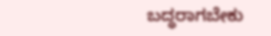ಬದ್ಧರಾಗಬೇಕು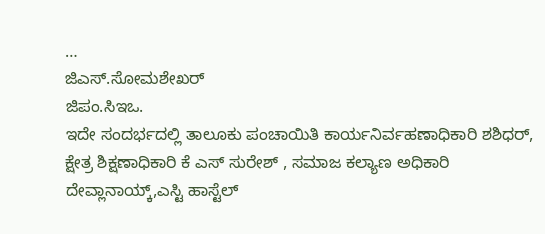…
ಜಿಎಸ್.ಸೋಮಶೇಖರ್
ಜಿಪಂ.ಸಿಇಒ.
ಇದೇ ಸಂದರ್ಭದಲ್ಲಿ ತಾಲೂಕು ಪಂಚಾಯಿತಿ ಕಾರ್ಯನಿರ್ವಹಣಾಧಿಕಾರಿ ಶಶಿಧರ್, ಕ್ಷೇತ್ರ ಶಿಕ್ಷಣಾಧಿಕಾರಿ ಕೆ ಎಸ್ ಸುರೇಶ್ , ಸಮಾಜ ಕಲ್ಯಾಣ ಅಧಿಕಾರಿ ದೇವ್ಲಾನಾಯ್ಕ್,ಎಸ್ಟಿ ಹಾಸ್ಟೆಲ್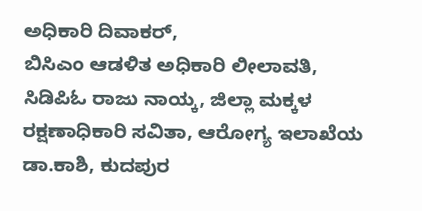ಅಧಿಕಾರಿ ದಿವಾಕರ್,
ಬಿಸಿಎಂ ಆಡಳಿತ ಅಧಿಕಾರಿ ಲೀಲಾವತಿ, ಸಿಡಿಪಿಓ ರಾಜು ನಾಯ್ಕ, ಜಿಲ್ಲಾ ಮಕ್ಕಳ ರಕ್ಷಣಾಧಿಕಾರಿ ಸವಿತಾ, ಆರೋಗ್ಯ ಇಲಾಖೆಯ ಡಾ.ಕಾಶಿ, ಕುದಪುರ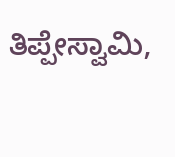ತಿಪ್ಪೇಸ್ವಾಮಿ,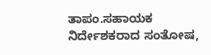ತಾಪಂ.ಸಹಾಯಕ ನಿರ್ದೇಶಕರಾದ ಸಂತೋಷ,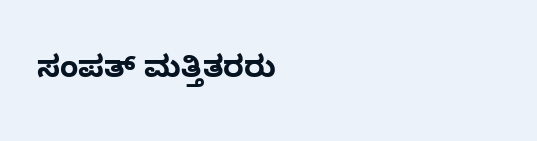ಸಂಪತ್ ಮತ್ತಿತರರು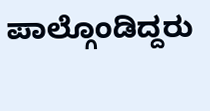ಪಾಲ್ಗೊಂಡಿದ್ದರು